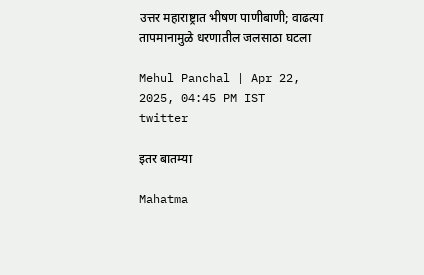उत्तर महाराष्ट्रात भीषण पाणीबाणी; वाढत्या तापमानामुळे धरणातील जलसाठा घटला

Mehul Panchal | Apr 22, 2025, 04:45 PM IST
twitter

इतर बातम्या

Mahatma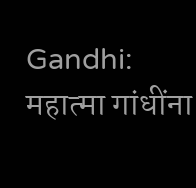Gandhi: महात्मा गांधींना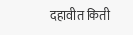दहावीत किती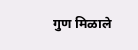गुण मिळाले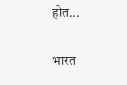होत...

भारत